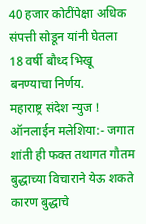40 हजार कोटींपेक्षा अधिक संपत्ती सोडून यांनी घेतला 18 वर्षी बौध्द भिखू बनण्याचा निर्णय.
महाराष्ट्र संदेश न्युज ! ऑनलाईन मलेशिया:- जगात शांती ही फक्त तथागत गौतम बुद्धाच्या विचाराने येऊ शकते कारण बुद्धाचे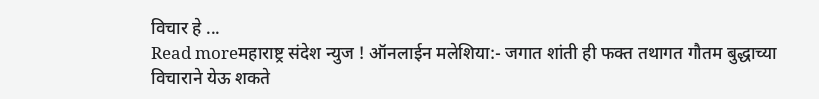विचार हे ...
Read moreमहाराष्ट्र संदेश न्युज ! ऑनलाईन मलेशिया:- जगात शांती ही फक्त तथागत गौतम बुद्धाच्या विचाराने येऊ शकते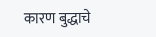कारण बुद्धाचे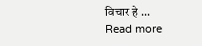विचार हे ...
Read more